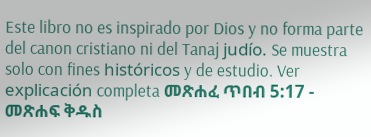Este libro no es inspirado por Dios y no forma parte del canon cristiano ni del Tanaj judío. Se muestra solo con fines históricos y de estudio. Ver explicación completa መጽሐፈ ጥበብ 5:17 - መጽሐፍ ቅዱስ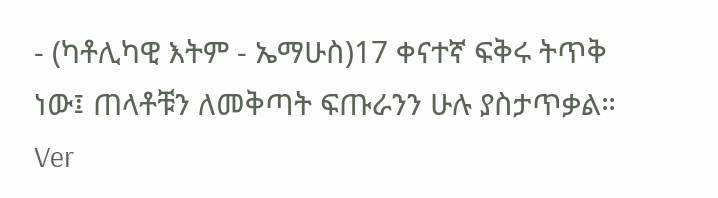- (ካቶሊካዊ እትም - ኤማሁስ)17 ቀናተኛ ፍቅሩ ትጥቅ ነው፤ ጠላቶቹን ለመቅጣት ፍጡራንን ሁሉ ያስታጥቃል። Ver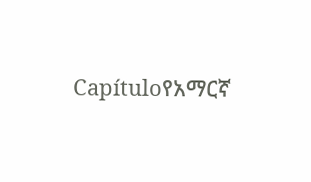Capítuloየአማርኛ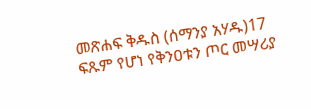መጽሐፍ ቅዱስ (ሰማንያ አሃዱ)17 ፍጹም የሆነ የቅንዐቱን ጦር መሣሪያ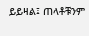ይይዛል፤ ጠላቶቹንም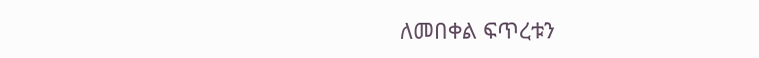ለመበቀል ፍጥረቱን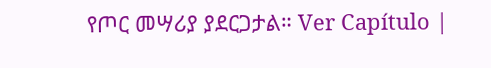የጦር መሣሪያ ያደርጋታል። Ver Capítulo |